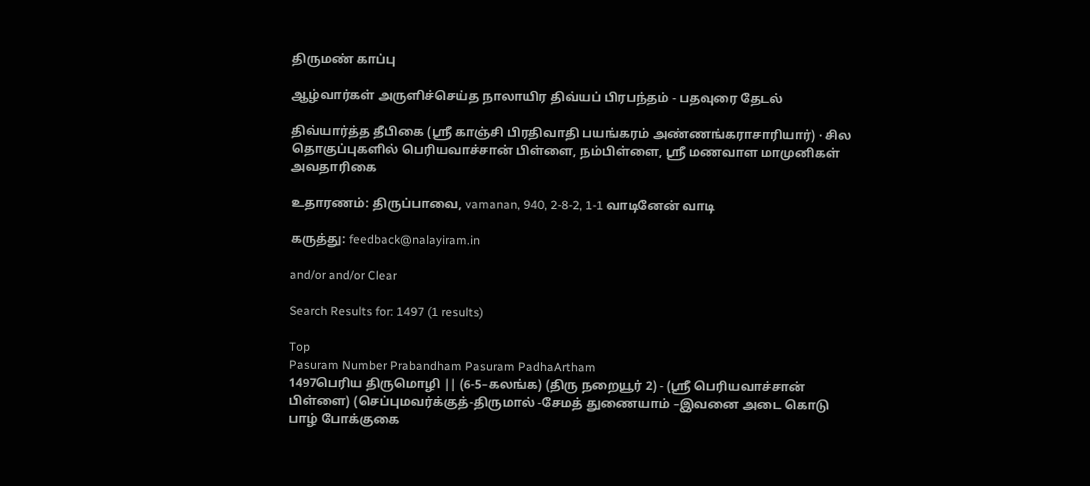திருமண் காப்பு

ஆழ்வார்கள் அருளிச்செய்த நாலாயிர திவ்யப் பிரபந்தம் - பதவுரை தேடல்

திவ்யார்த்த தீபிகை (ஸ்ரீ காஞ்சி பிரதிவாதி பயங்கரம் அண்ணங்கராசாரியார்) · சில தொகுப்புகளில் பெரியவாச்சான் பிள்ளை, நம்பிள்ளை, ஸ்ரீ மணவாள மாமுனிகள் அவதாரிகை

உதாரணம்: திருப்பாவை, vamanan, 940, 2-8-2, 1-1 வாடினேன் வாடி

கருத்து: feedback@nalayiram.in

and/or and/or Clear

Search Results for: 1497 (1 results)

Top
Pasuram Number Prabandham Pasuram PadhaArtham
1497பெரிய திருமொழி || (6-5–கலங்க) (திரு நறையூர் 2) - (ஸ்ரீ பெரியவாச்சான் பிள்ளை) (செப்புமவர்க்குத்-திருமால் -சேமத் துணையாம் –இவனை அடை கொடு பாழ் போக்குகை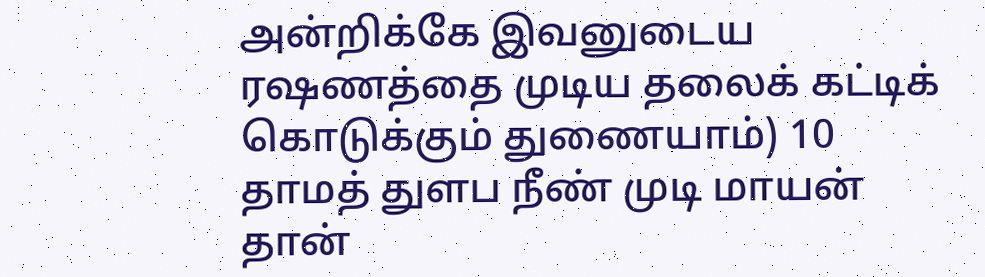அன்றிக்கே இவனுடைய ரஷணத்தை முடிய தலைக் கட்டிக் கொடுக்கும் துணையாம்) 10
தாமத் துளப நீண் முடி மாயன் தான்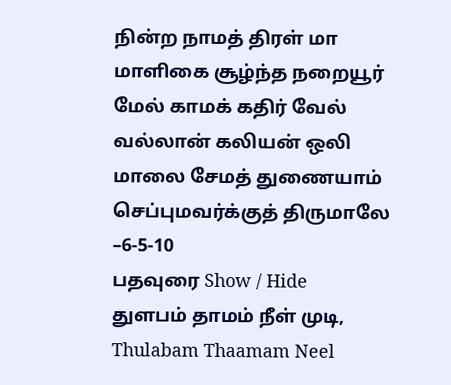நின்ற நாமத் திரள் மா மாளிகை சூழ்ந்த நறையூர் மேல் காமக் கதிர் வேல் வல்லான் கலியன் ஒலி மாலை சேமத் துணையாம் செப்புமவர்க்குத் திருமாலே –6-5-10
பதவுரை Show / Hide
துளபம் தாமம் நீள் முடி, Thulabam Thaamam Neel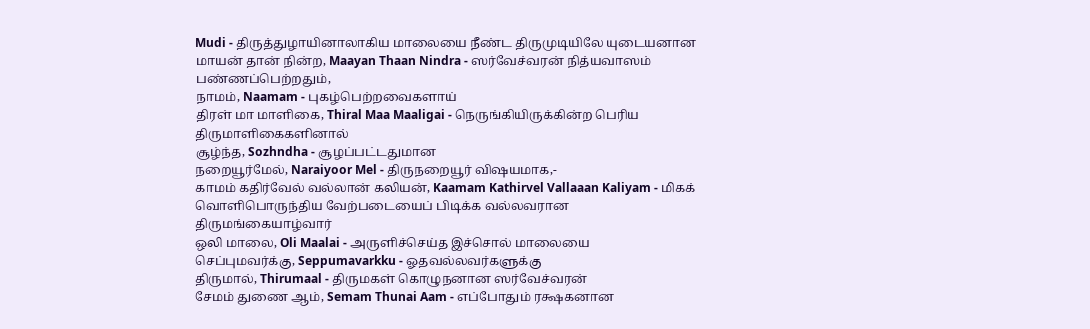Mudi - திருத்துழாயினாலாகிய மாலையை நீண்ட திருமுடியிலே யுடையனான
மாயன் தான் நின்ற, Maayan Thaan Nindra - ஸர்வேச்வரன் நித்யவாஸம் பண்ணப்பெற்றதும்,
நாமம், Naamam - புகழ்பெற்றவைகளாய்
திரள் மா மாளிகை, Thiral Maa Maaligai - நெருங்கியிருக்கின்ற பெரிய திருமாளிகைகளினால்
சூழ்ந்த, Sozhndha - சூழப்பட்டதுமான
நறையூர்மேல், Naraiyoor Mel - திருநறையூர் விஷயமாக,-
காமம் கதிர்வேல் வல்லான் கலியன், Kaamam Kathirvel Vallaaan Kaliyam - மிகக் வொளிபொருந்திய வேற்படையைப் பிடிக்க வல்லவரான திருமங்கையாழ்வார்
ஒலி மாலை, Oli Maalai - அருளிச்செய்த இச்சொல் மாலையை
செப்புமவர்க்கு, Seppumavarkku - ஓதவல்லவர்களுக்கு
திருமால், Thirumaal - திருமகள் கொழுநனான ஸர்வேச்வரன்
சேமம் துணை ஆம், Semam Thunai Aam - எப்போதும் ரக்ஷகனான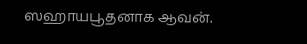ஸஹாயபூதனாக ஆவன்.